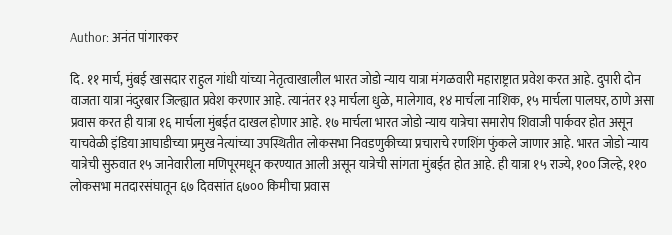Author: अनंत पांगारकर

दि. ११ मार्च, मुंबई खासदार राहुल गांधी यांच्या नेतृत्वाखालील भारत जोडो न्याय यात्रा मंगळवारी महाराष्ट्रात प्रवेश करत आहे. दुपारी दोन वाजता यात्रा नंदुरबार जिल्ह्यात प्रवेश करणार आहे. त्यानंतर १३ मार्चला धुळे, मालेगाव, १४ मार्चला नाशिक, १५ मार्चला पालघर, ठाणे असा प्रवास करत ही यात्रा १६ मार्चला मुंबईत दाखल होणार आहे. १७ मार्चला भारत जोडो न्याय यात्रेचा समारोप शिवाजी पार्कवर होत असून याचवेळी इंडिया आघाडीच्या प्रमुख नेत्यांच्या उपस्थितीत लोकसभा निवडणुकीच्या प्रचाराचे रणशिंग फुंकले जाणार आहे. भारत जोडो न्याय यात्रेची सुरुवात १५ जानेवारीला मणिपूरमधून करण्यात आली असून यात्रेची सांगता मुंबईत होत आहे. ही यात्रा १५ राज्ये, १०० जिल्हे, ११० लोकसभा मतदारसंघातून ६७ दिवसांत ६७०० किमीचा प्रवास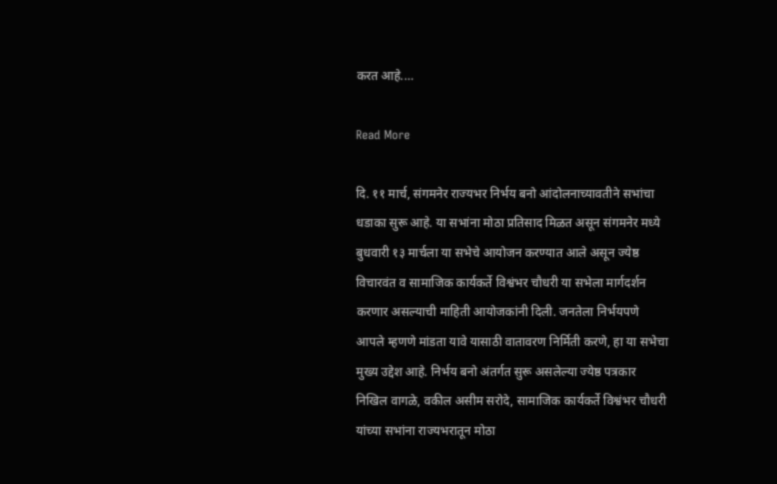करत आहे.…

Read More

दि. ११ मार्च, संगमनेर राज्यभर निर्भय बनो आंदोलनाच्यावतीने सभांचा धडाका सुरू आहे. या सभांना मोठा प्रतिसाद मिळत असून संगमनेर मध्ये बुधवारी १३ मार्चला या सभेचे आयोजन करण्यात आले असून ज्येष्ठ विचारवंत व सामाजिक कार्यकर्ते विश्वंभर चौधरी या सभेला मार्गदर्शन करणार असल्याची माहिती आयोजकांनी दिली. जनतेला निर्भयपणे आपले म्हणणे मांडता यावे यासाठी वातावरण निर्मिती करणे, हा या सभेचा मुख्य उद्देश आहे. निर्भय बनो अंतर्गत सुरू असलेल्या ज्येष्ठ पत्रकार निखिल वागळे, वकील असीम सरोदे, सामाजिक कार्यकर्ते विश्वंभर चौधरी यांच्या सभांना राज्यभरातून मोठा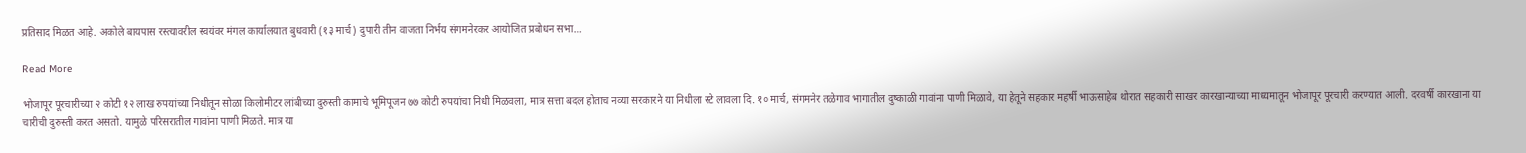प्रतिसाद मिळत आहे. अकोले बायपास रस्त्यावरील स्वयंवर मंगल कार्यालयात बुधवारी (१३ मार्च) दुपारी तीन वाजता निर्भय संगमनेरकर आयोजित प्रबोधन सभा…

Read More

भोजापूर पूरचारीच्या २ कोटी १२ लाख रुपयांच्या निधीतून सोळा किलोमीटर लांबीच्या दुरुस्ती कामाचे भूमिपूजन ७७ कोटी रुपयांचा निधी मिळवला, मात्र सत्ता बदल होताच नव्या सरकारने या निधीला स्टे लावला दि. १० मार्च, संगमनेर तळेगाव भागातील दुष्काळी गावांना पाणी मिळावे, या हेतूने सहकार महर्षी भाऊसाहेब थोरात सहकारी साखर कारखान्याच्या माध्यमातून भोजापूर पूरचारी करण्यात आली. दरवर्षी कारखाना या चारीची दुरुस्ती करत असतो. यामुळे परिसरातील गावांना पाणी मिळते. मात्र या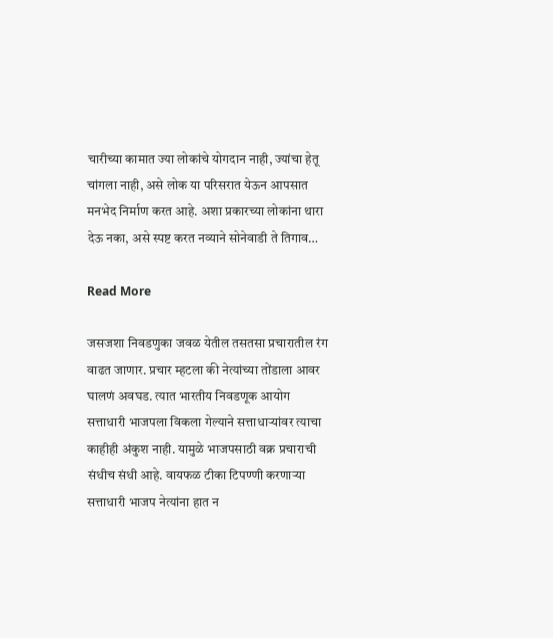चारीच्या कामात ज्या लोकांचे योगदान नाही, ज्यांचा हेतू चांगला नाही, असे लोक या परिसरात येऊन आपसात मनभेद निर्माण करत आहे. अशा प्रकारच्या लोकांना थारा देऊ नका, असे स्पष्ट करत नव्याने सोनेवाडी ते तिगाव…

Read More

जसजशा निवडणुका जवळ येतील तसतसा प्रचारातील रंग वाढत जाणार. प्रचार म्हटला की नेत्यांच्या तोंडाला आवर घालणं अवघड. त्यात भारतीय निवडणूक आयोग सत्ताधारी भाजपला विकला गेल्याने सत्ताधार्‍यांवर त्याचा काहीही अंकुश नाही. यामुळे भाजपसाठी वक्र प्रचाराची संधीच संधी आहे. वायफळ टीका टिपण्णी करणार्‍या सत्ताधारी भाजप नेत्यांना हात न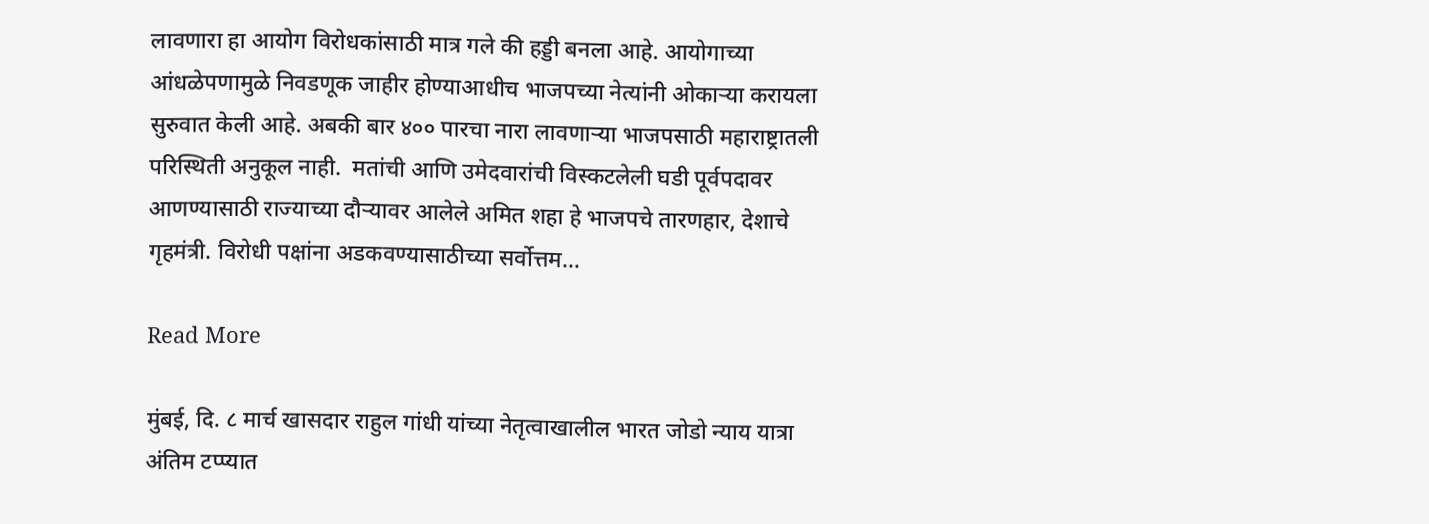लावणारा हा आयोग विरोधकांसाठी मात्र गले की हड्डी बनला आहे. आयोगाच्या आंधळेपणामुळे निवडणूक जाहीर होण्याआधीच भाजपच्या नेत्यांनी ओकार्‍या करायला सुरुवात केली आहे. अबकी बार ४०० पारचा नारा लावणार्‍या भाजपसाठी महाराष्ट्रातली परिस्थिती अनुकूल नाही.  मतांची आणि उमेदवारांची विस्कटलेली घडी पूर्वपदावर आणण्यासाठी राज्याच्या दौर्‍यावर आलेले अमित शहा हे भाजपचे तारणहार, देशाचे गृहमंत्री. विरोधी पक्षांना अडकवण्यासाठीच्या सर्वोत्तम…

Read More

मुंबई, दि. ८ मार्च खासदार राहुल गांधी यांच्या नेतृत्वाखालील भारत जोडो न्याय यात्रा अंतिम टप्प्यात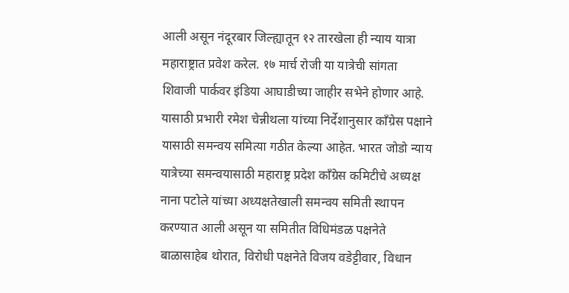आली असून नंदूरबार जिल्ह्यातून १२ तारखेला ही न्याय यात्रा महाराष्ट्रात प्रवेश करेल. १७ मार्च रोजी या यात्रेची सांगता शिवाजी पार्कवर इंडिया आघाडीच्या जाहीर सभेने होणार आहे. यासाठी प्रभारी रमेश चेन्नीथला यांच्या निर्देशानुसार काँग्रेस पक्षाने यासाठी समन्वय समित्या गठीत केल्या आहेत. भारत जोडो न्याय यात्रेच्या समन्वयासाठी महाराष्ट्र प्रदेश काँग्रेस कमिटीचे अध्यक्ष नाना पटोले यांच्या अध्यक्षतेखाली समन्वय समिती स्थापन करण्यात आली असून या समितीत विधिमंडळ पक्षनेते बाळासाहेब थोरात, विरोधी पक्षनेते विजय वडेट्टीवार, विधान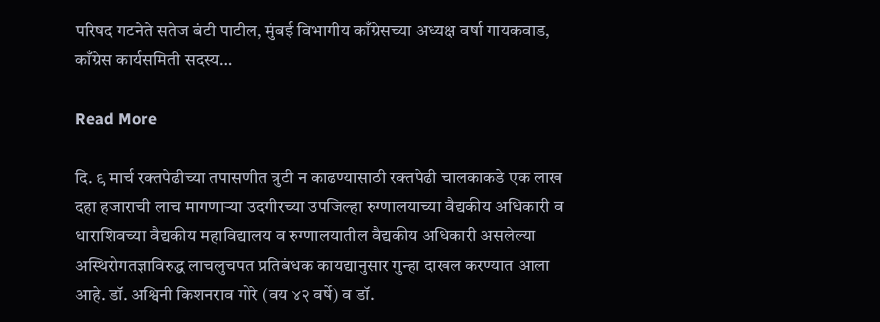परिषद गटनेते सतेज बंटी पाटील, मुंबई विभागीय काँग्रेसच्या अध्यक्ष वर्षा गायकवाड, काँग्रेस कार्यसमिती सदस्य…

Read More

दि. ९ मार्च रक्तपेढीच्या तपासणीत त्रुटी न काढण्यासाठी रक्तपेढी चालकाकडे एक लाख दहा हजाराची लाच मागणाऱ्या उदगीरच्या उपजिल्हा रुग्णालयाच्या वैद्यकीय अधिकारी व धाराशिवच्या वैद्यकीय महाविद्यालय व रुग्णालयातील वैद्यकीय अधिकारी असलेल्या अस्थिरोगतज्ञाविरुद्ध लाचलुचपत प्रतिबंधक कायद्यानुसार गुन्हा दाखल करण्यात आला आहे. डॉ. अश्विनी किशनराव गोरे (वय ४२ वर्षे) व डॉ.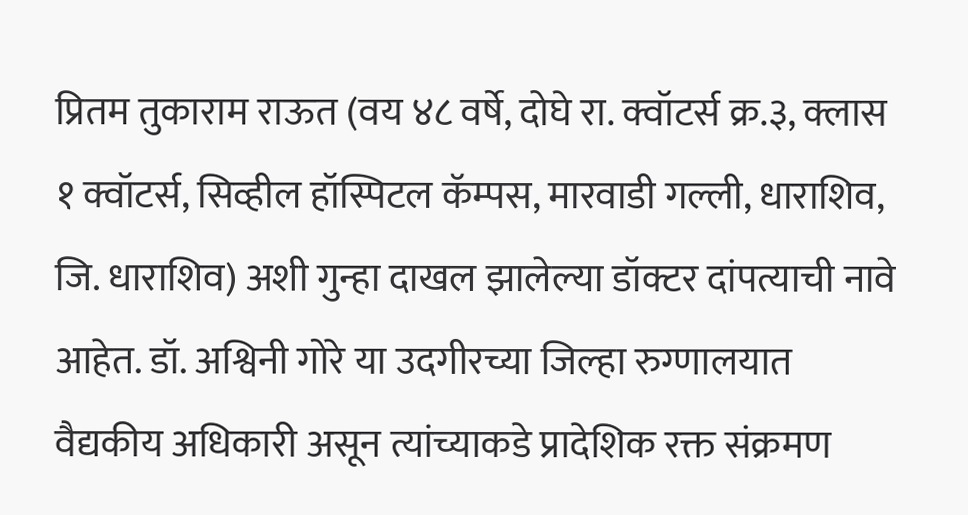प्रितम तुकाराम राऊत (वय ४८ वर्षे, दोघे रा. क्वॉटर्स क्र.३, क्लास १ क्वॉटर्स, सिव्हील हॉस्पिटल कॅम्पस, मारवाडी गल्ली, धाराशिव, जि. धाराशिव) अशी गुन्हा दाखल झालेल्या डॉक्टर दांपत्याची नावे आहेत. डॉ. अश्विनी गोरे या उदगीरच्या जिल्हा रुग्णालयात वैद्यकीय अधिकारी असून त्यांच्याकडे प्रादेशिक रक्त संक्रमण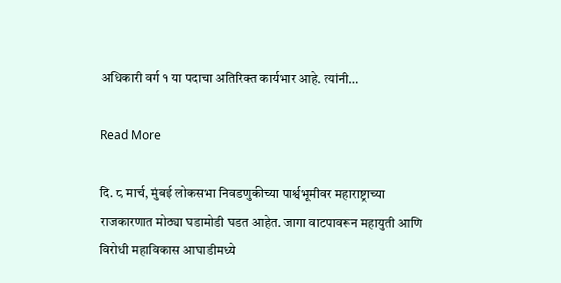अधिकारी वर्ग १ या पदाचा अतिरिक्त कार्यभार आहे. त्यांनी…

Read More

दि. ८ मार्च, मुंबई लोकसभा निवडणुकीच्या पार्श्वभूमीवर महाराष्ट्राच्या राजकारणात मोठ्या घडामोडी घडत आहेत. जागा वाटपावरून महायुती आणि विरोधी महाविकास आघाडीमध्ये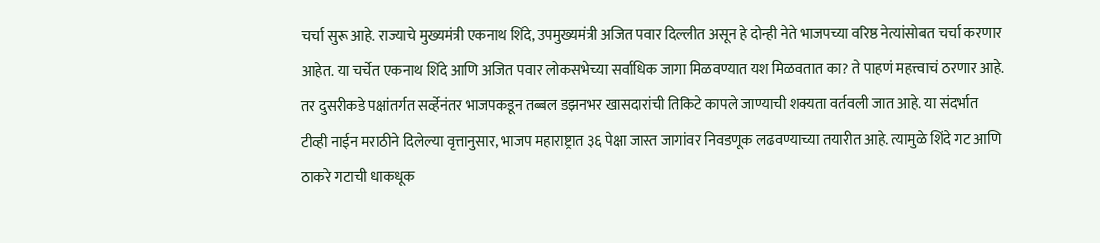चर्चा सुरू आहे. राज्याचे मुख्यमंत्री एकनाथ शिंदे, उपमुख्यमंत्री अजित पवार दिल्लीत असून हे दोन्ही नेते भाजपच्या वरिष्ठ नेत्यांसोबत चर्चा करणार आहेत. या चर्चेत एकनाथ शिंदे आणि अजित पवार लोकसभेच्या सर्वाधिक जागा मिळवण्यात यश मिळवतात का? ते पाहणं महत्त्वाचं ठरणार आहे. तर दुसरीकडे पक्षांतर्गत सर्व्हेनंतर भाजपकडून तब्बल डझनभर खासदारांची तिकिटे कापले जाण्याची शक्यता वर्तवली जात आहे. या संदर्भात टीव्ही नाईन मराठीने दिलेल्या वृत्तानुसार, भाजप महाराष्ट्रात ३६ पेक्षा जास्त जागांवर निवडणूक लढवण्याच्या तयारीत आहे. त्यामुळे शिंदे गट आणि ठाकरे गटाची धाकधूक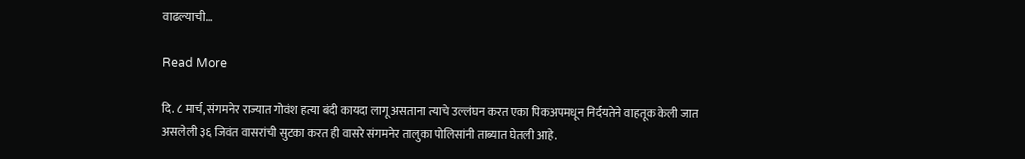वाढल्याची…

Read More

दि. ८ मार्च, संगमनेर राज्यात गोवंश हत्या बंदी कायदा लागू असताना त्याचे उल्लंघन करत एका पिकअपमधून निर्दयतेने वाहतूक केली जात असलेली ३६ जिवंत वासरांची सुटका करत ही वासरे संगमनेर तालुका पोलिसांनी ताब्यात घेतली आहे.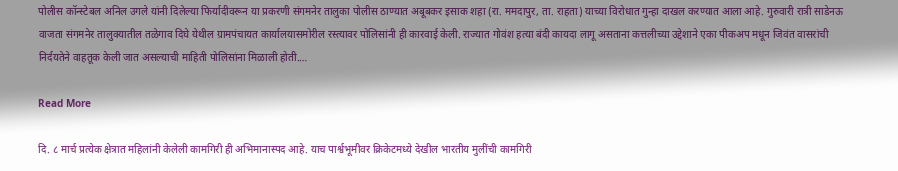पोलीस कॉन्स्टेबल अनिल उगले यांनी दिलेल्या फिर्यादीवरून या प्रकरणी संगमनेर तालुका पोलीस ठाण्यात अबूबकर इसाक शहा (रा. ममदापुर, ता. राहता) याच्या विरोधात गुन्हा दाखल करण्यात आला आहे. गुरुवारी रात्री साडेनऊ वाजता संगमनेर तालुक्यातील तळेगाव दिघे येथील ग्रामपंचायत कार्यालयासमोरील रस्त्यावर पोलिसांनी ही कारवाई केली. राज्यात गोवंश हत्या बंदी कायदा लागू असताना कत्तलीच्या उद्देशाने एका पीकअप मधून जिवंत वासरांची निर्दयतेने वाहतूक केली जात असल्याची माहिती पोलिसांना मिळाली होती.…

Read More

दि. ८ मार्च प्रत्येक क्षेत्रात महिलांनी केलेली कामगिरी ही अभिमानास्पद आहे. याच पार्श्वभूमीवर क्रिकेटमध्ये देखील भारतीय मुलींची कामगिरी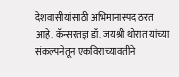देशवासीयांसाठी अभिमानास्पद ठरत आहे. कॅन्सरतज्ञ डॉ. जयश्री थोरात यांच्या संकल्पनेतून एकविराच्यावतीने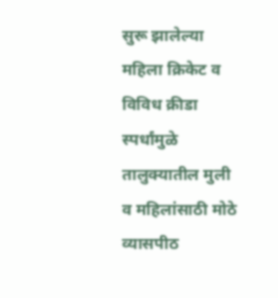सुरू झालेल्या महिला क्रिकेट व विविध क्रीडा स्पर्धांमुळे तालुक्यातील मुली व महिलांसाठी मोठे व्यासपीठ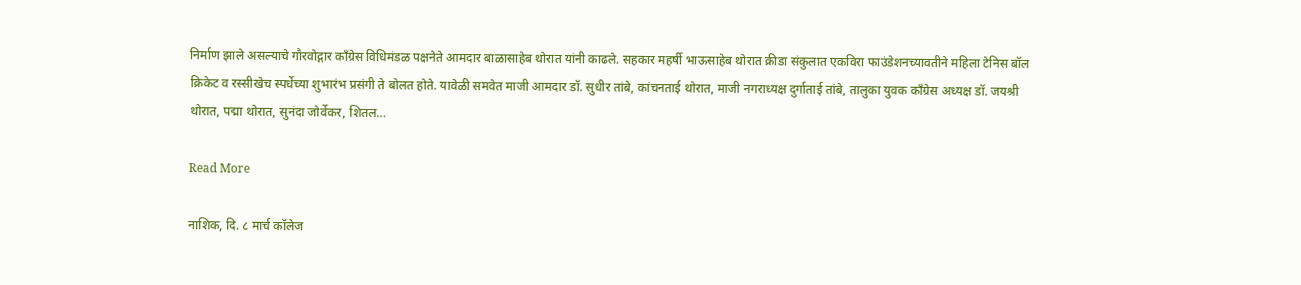निर्माण झाले असल्याचे गौरवोद्गार काँग्रेस विधिमंडळ पक्षनेते आमदार बाळासाहेब थोरात यांनी काढले. सहकार महर्षी भाऊसाहेब थोरात क्रीडा संकुलात एकविरा फाउंडेशनच्यावतीने महिला टेनिस बॉल क्रिकेट व रस्सीखेच स्पर्धेच्या शुभारंभ प्रसंगी ते बोलत होते. यावेळी समवेत माजी आमदार डॉ. सुधीर तांबे, कांचनताई थोरात, माजी नगराध्यक्ष दुर्गाताई तांबे, तालुका युवक काँग्रेस अध्यक्ष डॉ. जयश्री थोरात, पद्मा थोरात, सुनंदा जोर्वेकर, शितल…

Read More

नाशिक, दि. ८ मार्च कॉलेज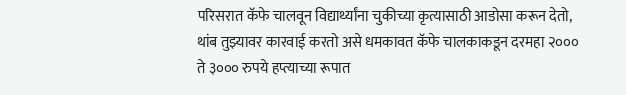परिसरात कॅफे चालवून विद्यार्थ्यांना चुकीच्या कृत्यासाठी आडोसा करून देतो, थांब तुझ्यावर कारवाई करतो असे धमकावत कॅफे चालकाकडून दरमहा २००० ते ३००० रुपये हप्त्याच्या रूपात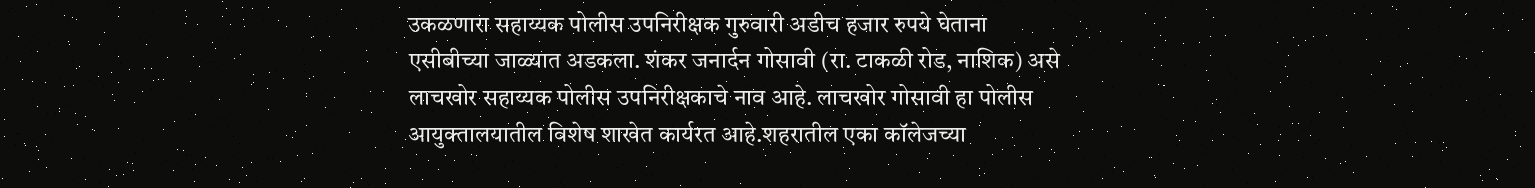उकळणारा सहाय्यक पोलीस उपनिरीक्षक गुरुवारी अडीच हजार रुपये घेताना एसीबीच्या जाळ्यात अडकला. शंकर जनार्दन गोसावी (रा. टाकळी रोड, नाशिक) असे लाचखोर सहाय्यक पोलीस उपनिरीक्षकाचे नाव आहे. लाचखोर गोसावी हा पोलीस आयुक्तालयातील विशेष शाखेत कार्यरत आहे.शहरातील एका कॉलेजच्या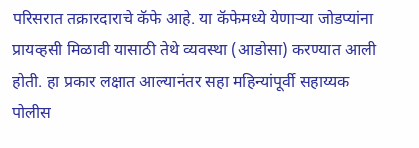परिसरात तक्रारदाराचे कॅफे आहे. या कॅफेमध्ये येणाऱ्या जोडप्यांना प्रायव्हसी मिळावी यासाठी तेथे व्यवस्था (आडोसा) करण्यात आली होती. हा प्रकार लक्षात आल्यानंतर सहा महिन्यांपूर्वी सहाय्यक पोलीस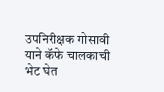उपनिरीक्षक गोसावी याने कॅफे चालकाची भेट घेत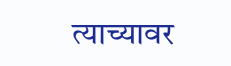त्याच्यावर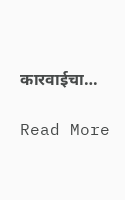कारवाईचा…

Read More